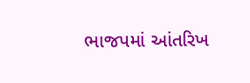ભાજપમાં આંતરિખ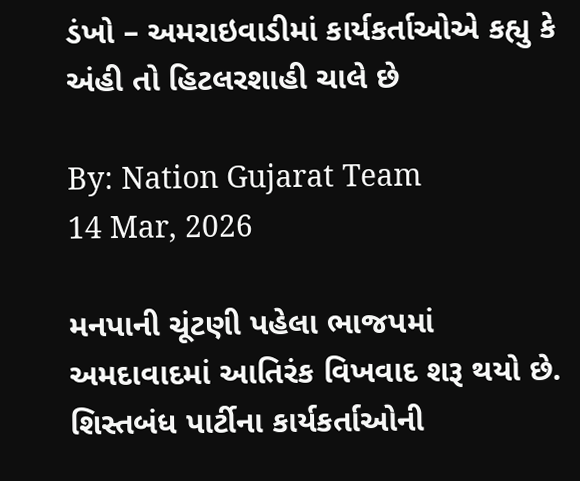ડંખો – અમરાઇવાડીમાં કાર્યકર્તાઓએ કહ્યુ કે અંહી તો હિટલરશાહી ચાલે છે

By: Nation Gujarat Team
14 Mar, 2026

મનપાની ચૂંટણી પહેલા ભાજપમાં અમદાવાદમાં આતિરંક વિખવાદ શરૂ થયો છે. શિસ્તબંધ પાર્ટીના કાર્યકર્તાઓની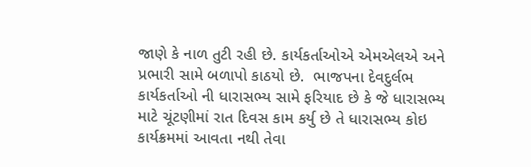જાણે કે નાળ તુટી રહી છે. કાર્યકર્તાઓએ એમએલએ અને પ્રભારી સામે બળાપો કાઠયો છે.  ભાજપના દેવદુર્લભ કાર્યકર્તાઓ ની ધારાસભ્ય સામે ફરિયાદ છે કે જે ધારાસભ્ય માટે ચૂંટણીમાં રાત દિવસ કામ કર્યુ છે તે ધારાસભ્ય કોઇ કાર્યક્રમમાં આવતા નથી તેવા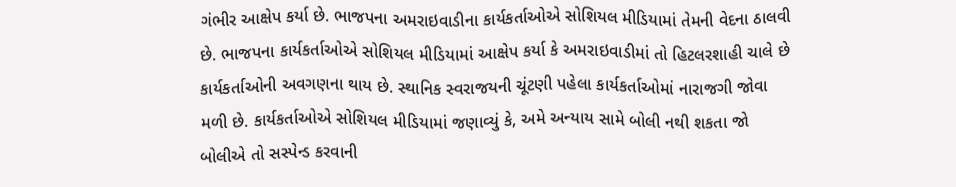ગંભીર આક્ષેપ કર્યા છે. ભાજપના અમરાઇવાડીના કાર્યકર્તાઓએ સોશિયલ મીડિયામાં તેમની વેદના ઠાલવી છે. ભાજપના કાર્યકર્તાઓએ સોશિયલ મીડિયામાં આક્ષેપ કર્યા કે અમરાઇવાડીમાં તો હિટલરશાહી ચાલે છે કાર્યકર્તાઓની અવગણના થાય છે. સ્થાનિક સ્વરાજયની ચૂંટણી પહેલા કાર્યકર્તાઓમાં નારાજગી જોવા મળી છે. કાર્યકર્તાઓએ સોશિયલ મીડિયામાં જણાવ્યું કે, અમે અન્યાય સામે બોલી નથી શકતા જો બોલીએ તો સસ્પેન્ડ કરવાની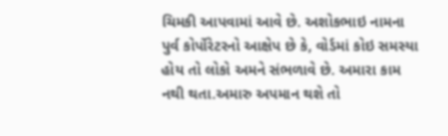ચિમકી આપવામાં આવે છે. અશોકભાઇ નામના પુર્વ કોર્પોરેટરનો આક્ષેપ છે કે, વોર્ડમાં કોઇ સમસ્યા હોય તો લોકો અમને સંભળાવે છે. અમારા કામ નથી થતા.અમારુ અપમાન થશે તો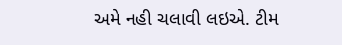અમે નહી ચલાવી લઇએ. ટીમ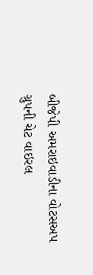બીજેપી અમરાઇવાડીના વોટસઅપ ગ્રુપની ચેટ વાઇરલ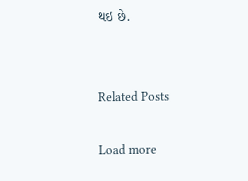થઇ છે.


Related Posts

Load more